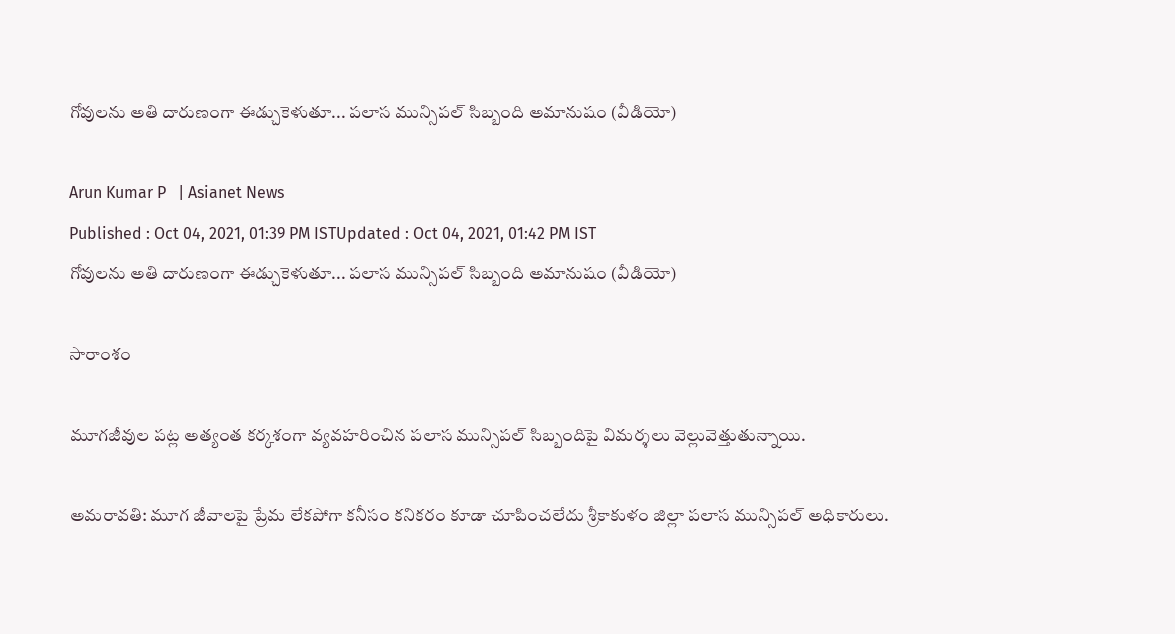గోవులను అతి దారుణంగా ఈడ్చుకెళుతూ... పలాస మున్సిపల్ సిబ్బంది అమానుషం (వీడియో)

Arun Kumar P   | Asianet News
Published : Oct 04, 2021, 01:39 PM ISTUpdated : Oct 04, 2021, 01:42 PM IST
గోవులను అతి దారుణంగా ఈడ్చుకెళుతూ... పలాస మున్సిపల్ సిబ్బంది అమానుషం (వీడియో)

సారాంశం

మూగజీవుల పట్ల అత్యంత కర్కశంగా వ్యవహరించిన పలాస మున్సిపల్ సిబ్బందిపై విమర్శలు వెల్లువెత్తుతున్నాయి.

అమరావతి: మూగ జీవాలపై ప్రేమ లేకపోగా కనీసం కనికరం కూడా చూపించలేదు శ్రీకాకుళం జిల్లా పలాస మున్సిపల్ అధికారులు.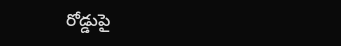రోడ్డుపై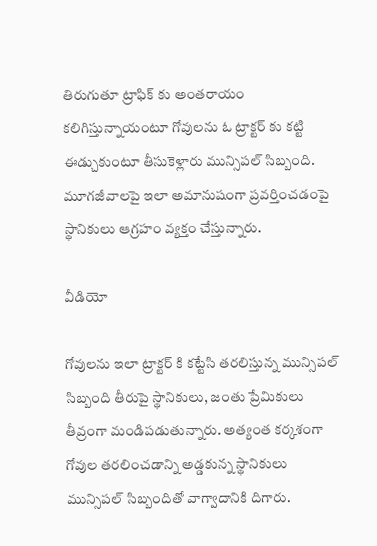తిరుగుతూ ట్రాఫిక్ కు అంతరాయం కలిగిస్తున్నాయంటూ గోవులను ఓ ట్రాక్టర్ కు కట్టి ఈడ్చుకుంటూ తీసుకెళ్లారు మున్సిపల్ సిబ్బంది. మూగజీవాలపై ఇలా అమానుషంగా ప్రవర్తించడంపై స్థానికులు ఆగ్రహం వ్యక్తం చేస్తున్నారు.

వీడియో

గోవులను ఇలా ట్రాక్టర్ కి కట్టేసి తరలిస్తున్న మున్సిపల్ సిబ్బంది తీరుపై స్థానికులు, జంతు ప్రేమికులు తీవ్రంగా మండిపడుతున్నారు. అత్యంత కర్కశంగా గోవుల తరలించడాన్ని అడ్డకున్న స్థానికులు మున్సిపల్ సిబ్బందితో వాగ్వాదానికి దిగారు.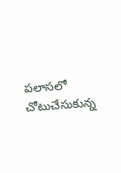పలాసలో చోటుచేసుకున్న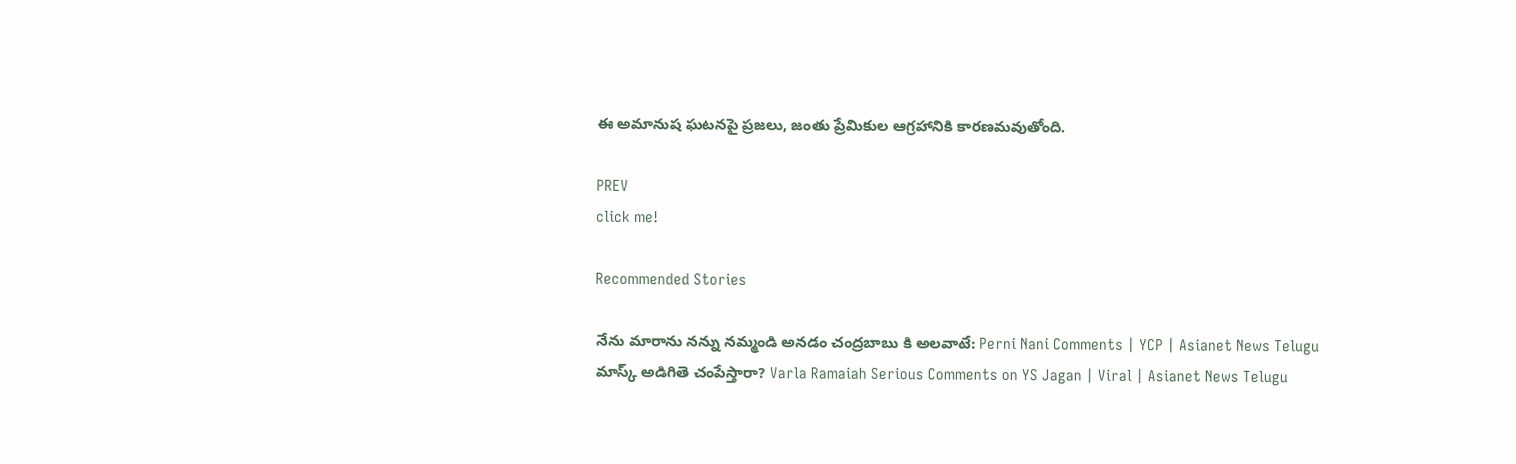ఈ అమానుష ఘటనపై ప్రజలు, జంతు ప్రేమికుల ఆగ్రహానికి కారణమవుతోంది.

PREV
click me!

Recommended Stories

నేను మారాను నన్ను నమ్మండి అనడం చంద్రబాబు కి అలవాటే: Perni Nani Comments | YCP | Asianet News Telugu
మాస్క్ అడిగితె చంపేస్తారా? Varla Ramaiah Serious Comments on YS Jagan | Viral | Asianet News Telugu